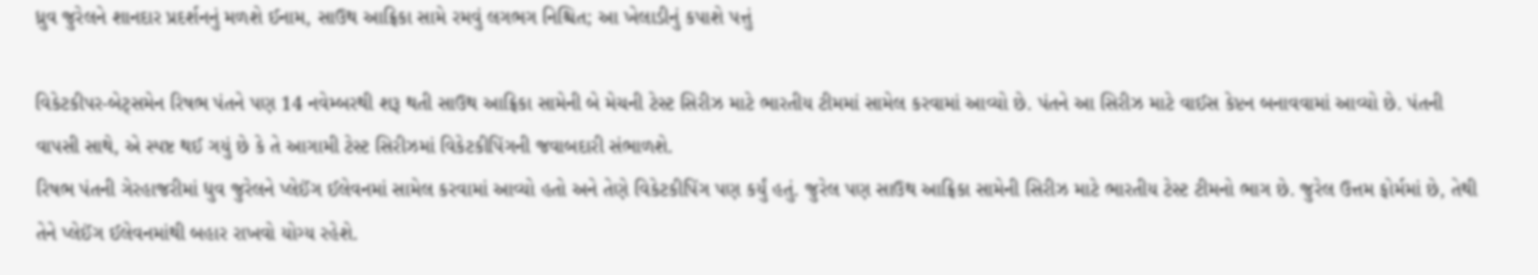ધ્રુવ જુરેલને શાનદાર પ્રદર્શનનું મળશે ઈનામ, સાઉથ આફ્રિકા સામે રમવું લગભગ નિશ્ચિત; આ ખેલાડીનું કપાશે પત્તું

વિકેટકીપર-બેટ્સમેન રિષભ પંતને પણ 14 નવેમ્બરથી શરૂ થતી સાઉથ આફ્રિકા સામેની બે મેચની ટેસ્ટ સિરીઝ માટે ભારતીય ટીમમાં સામેલ કરવામાં આવ્યો છે. પંતને આ સિરીઝ માટે વાઈસ કેપ્ટન બનાવવામાં આવ્યો છે. પંતની વાપસી સાથે, એ સ્પષ્ટ થઈ ગયું છે કે તે આગામી ટેસ્ટ સિરીઝમાં વિકેટકીપિંગની જવાબદારી સંભાળશે.
રિષભ પંતની ગેરહાજરીમાં ધુવ જુરેલને પ્લેઈંગ ઈલેવનમાં સામેલ કરવામાં આવ્યો હતો અને તેણે વિકેટકીપિંગ પણ કર્યું હતું. જુરેલ પણ સાઉથ આફ્રિકા સામેની સિરીઝ માટે ભારતીય ટેસ્ટ ટીમનો ભાગ છે. જુરેલ ઉત્તમ ફોર્મમાં છે, તેથી તેને પ્લેઈંગ ઈલેવનમાંથી બહાર રાખવો યોગ્ય રહેશે.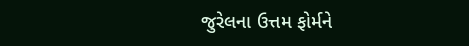જુરેલના ઉત્તમ ફોર્મને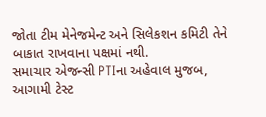જોતા ટીમ મેનેજમેન્ટ અને સિલેકશન કમિટી તેને બાકાત રાખવાના પક્ષમાં નથી.
સમાચાર એજન્સી PTIના અહેવાલ મુજબ, આગામી ટેસ્ટ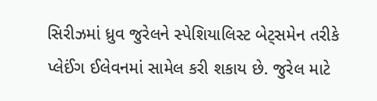સિરીઝમાં ધ્રુવ જુરેલને સ્પેશિયાલિસ્ટ બેટ્સમેન તરીકે પ્લેઈંગ ઈલેવનમાં સામેલ કરી શકાય છે. જુરેલ માટે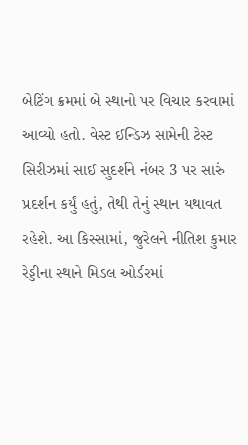બેટિંગ ક્રમમાં બે સ્થાનો પર વિચાર કરવામાં આવ્યો હતો. વેસ્ટ ઈન્ડિઝ સામેની ટેસ્ટ સિરીઝમાં સાઈ સુદર્શને નંબર 3 પર સારું પ્રદર્શન કર્યું હતું, તેથી તેનું સ્થાન યથાવત રહેશે. આ કિસ્સામાં, જુરેલને નીતિશ કુમાર રેડ્ડીના સ્થાને મિડલ ઓર્ડરમાં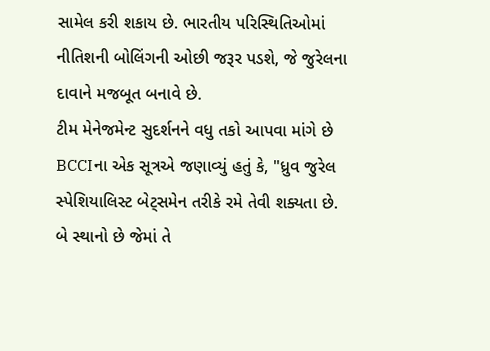સામેલ કરી શકાય છે. ભારતીય પરિસ્થિતિઓમાં નીતિશની બોલિંગની ઓછી જરૂર પડશે, જે જુરેલના દાવાને મજબૂત બનાવે છે.
ટીમ મેનેજમેન્ટ સુદર્શનને વધુ તકો આપવા માંગે છે
BCCIના એક સૂત્રએ જણાવ્યું હતું કે, "ધ્રુવ જુરેલ સ્પેશિયાલિસ્ટ બેટ્સમેન તરીકે રમે તેવી શક્યતા છે. બે સ્થાનો છે જેમાં તે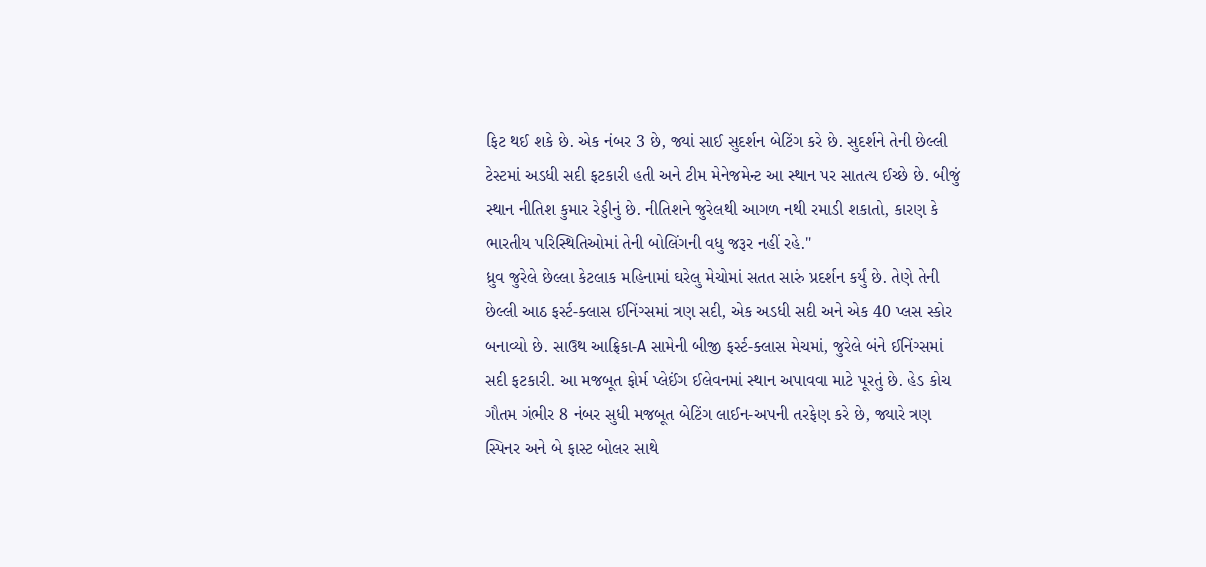ફિટ થઈ શકે છે. એક નંબર 3 છે, જ્યાં સાઈ સુદર્શન બેટિંગ કરે છે. સુદર્શને તેની છેલ્લી ટેસ્ટમાં અડધી સદી ફટકારી હતી અને ટીમ મેનેજમેન્ટ આ સ્થાન પર સાતત્ય ઈચ્છે છે. બીજું સ્થાન નીતિશ કુમાર રેડ્ડીનું છે. નીતિશને જુરેલથી આગળ નથી રમાડી શકાતો, કારણ કે ભારતીય પરિસ્થિતિઓમાં તેની બોલિંગની વધુ જરૂર નહીં રહે."
ધ્રુવ જુરેલે છેલ્લા કેટલાક મહિનામાં ઘરેલુ મેચોમાં સતત સારું પ્રદર્શન કર્યું છે. તેણે તેની છેલ્લી આઠ ફર્સ્ટ-ક્લાસ ઈનિંગ્સમાં ત્રણ સદી, એક અડધી સદી અને એક 40 પ્લસ સ્કોર બનાવ્યો છે. સાઉથ આફ્રિકા-A સામેની બીજી ફર્સ્ટ-ક્લાસ મેચમાં, જુરેલે બંને ઈનિંગ્સમાં સદી ફટકારી. આ મજબૂત ફોર્મ પ્લેઈંગ ઈલેવનમાં સ્થાન અપાવવા માટે પૂરતું છે. હેડ કોચ ગૌતમ ગંભીર 8 નંબર સુધી મજબૂત બેટિંગ લાઈન-અપની તરફેણ કરે છે, જ્યારે ત્રણ સ્પિનર અને બે ફાસ્ટ બોલર સાથે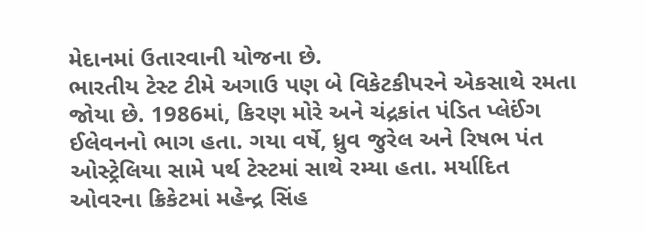મેદાનમાં ઉતારવાની યોજના છે.
ભારતીય ટેસ્ટ ટીમે અગાઉ પણ બે વિકેટકીપરને એકસાથે રમતા જોયા છે. 1986માં, કિરણ મોરે અને ચંદ્રકાંત પંડિત પ્લેઈંગ ઈલેવનનો ભાગ હતા. ગયા વર્ષે, ધ્રુવ જુરેલ અને રિષભ પંત ઓસ્ટ્રેલિયા સામે પર્થ ટેસ્ટમાં સાથે રમ્યા હતા. મર્યાદિત ઓવરના ક્રિકેટમાં મહેન્દ્ર સિંહ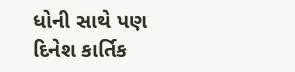ધોની સાથે પણ દિનેશ કાર્તિક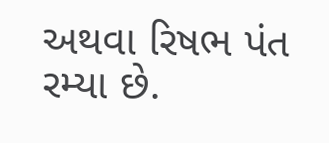અથવા રિષભ પંત રમ્યા છે.